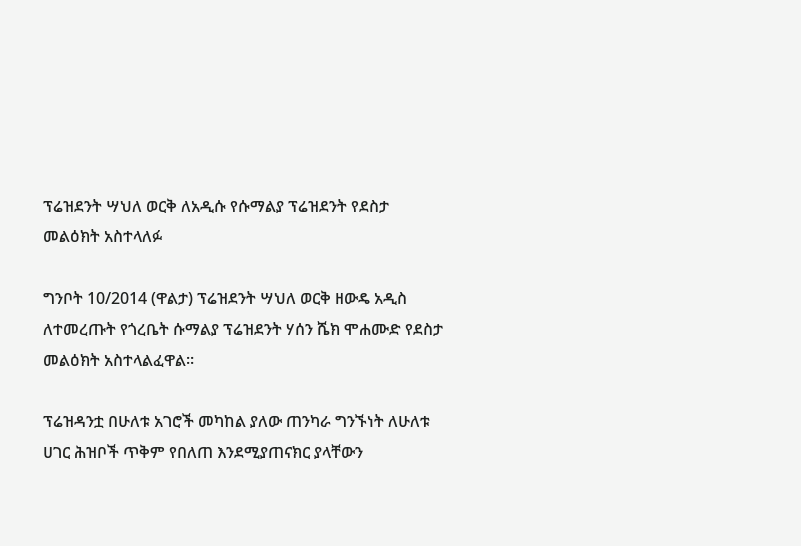ፕሬዝደንት ሣህለ ወርቅ ለአዲሱ የሱማልያ ፕሬዝደንት የደስታ መልዕክት አስተላለፉ

ግንቦት 10/2014 (ዋልታ) ፕሬዝደንት ሣህለ ወርቅ ዘውዴ አዲስ ለተመረጡት የጎረቤት ሱማልያ ፕሬዝደንት ሃሰን ሼክ ሞሐሙድ የደስታ መልዕክት አስተላልፈዋል።

ፕሬዝዳንቷ በሁለቱ አገሮች መካከል ያለው ጠንካራ ግንኙነት ለሁለቱ ሀገር ሕዝቦች ጥቅም የበለጠ እንደሚያጠናክር ያላቸውን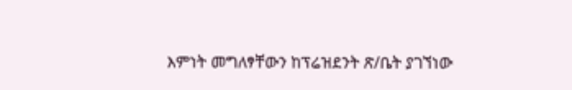እምነት መግለፃቸውን ከፕሬዝደንት ጽ/ቤት ያገኘነው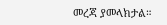መረጃ ያመላክታል።